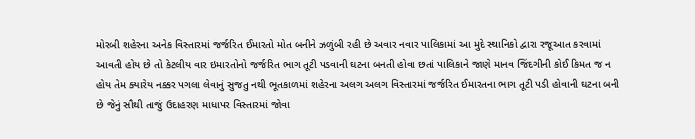મોરબી શહેરના અનેક વિસ્તારમાં જર્જરિત ઈમારતો મોત બનીને ઝળુંબી રહી છે અવાર નવાર પાલિકામાં આ મુદે સ્થાનિકો દ્વારા રજૂઆત કરવામાં આવતી હોય છે તો કેટલીય વાર ઇમારતોનો જર્જરિત ભાગ તૂટી પડવાની ઘટના બનતી હોવા છતાં પાલિકાને જાણે માનવ જિંદગીની કોઈ કિમત જ ન હોય તેમ ક્યારેય નક્કર પગલા લેવાનું સુજતુ નથી ભૂતકાળમાં શહેરના અલગ અલગ વિસ્તારમાં જર્જરિત ઈમારતના ભાગ તૂટી પડી હોવાની ઘટના બની છે જેનું સૌથી તાજું ઉદાહરણ માધાપર વિસ્તારમાં જોવા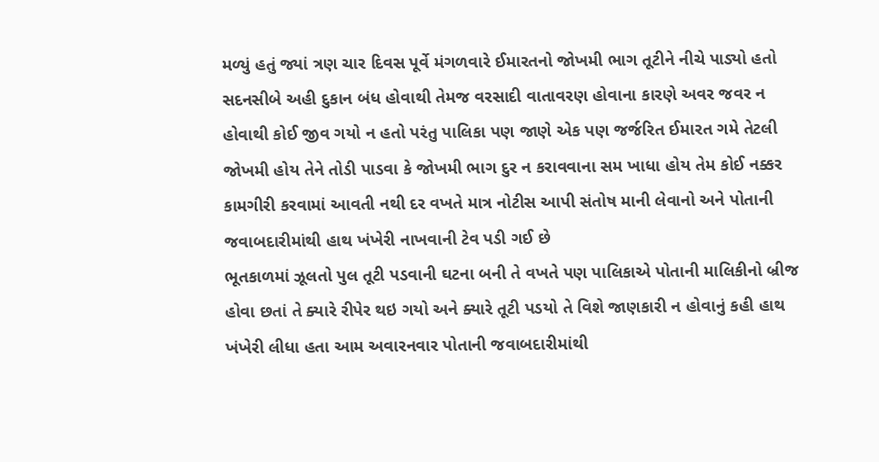મળ્યું હતું જ્યાં ત્રણ ચાર દિવસ પૂર્વે મંગળવારે ઈમારતનો જોખમી ભાગ તૂટીને નીચે પાડ્યો હતો સદનસીબે અહી દુકાન બંધ હોવાથી તેમજ વરસાદી વાતાવરણ હોવાના કારણે અવર જવર ન હોવાથી કોઈ જીવ ગયો ન હતો પરંતુ પાલિકા પણ જાણે એક પણ જર્જરિત ઈમારત ગમે તેટલી જોખમી હોય તેને તોડી પાડવા કે જોખમી ભાગ દુર ન કરાવવાના સમ ખાધા હોય તેમ કોઈ નક્કર કામગીરી કરવામાં આવતી નથી દર વખતે માત્ર નોટીસ આપી સંતોષ માની લેવાનો અને પોતાની જવાબદારીમાંથી હાથ ખંખેરી નાખવાની ટેવ પડી ગઈ છે
ભૂતકાળમાં ઝૂલતો પુલ તૂટી પડવાની ઘટના બની તે વખતે પણ પાલિકાએ પોતાની માલિકીનો બ્રીજ હોવા છતાં તે ક્યારે રીપેર થઇ ગયો અને ક્યારે તૂટી પડયો તે વિશે જાણકારી ન હોવાનું કહી હાથ ખંખેરી લીધા હતા આમ અવારનવાર પોતાની જવાબદારીમાંથી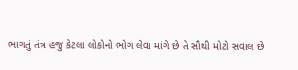ભાગતું તંત્ર હજુ કેટલા લોકોનો ભોગ લેવા માંગે છે તે સૌથી મોટો સવાલ છે